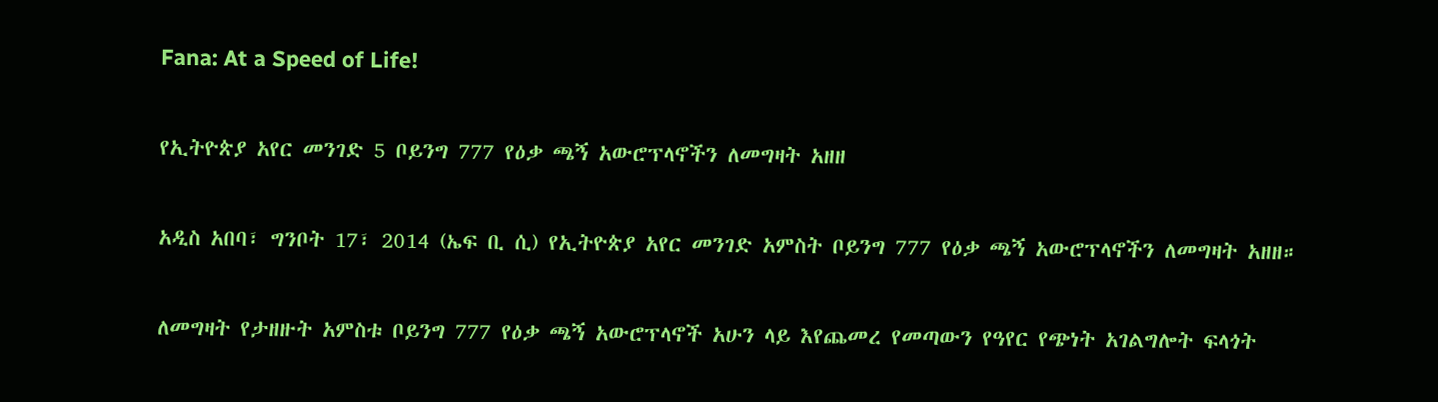Fana: At a Speed of Life!

የኢትዮጵያ አየር መንገድ 5 ቦይንግ 777 የዕቃ ጫኝ አውሮፕላኖችን ለመግዛት አዘዘ

አዲስ አበባ፣ ግንቦት 17፣ 2014 (ኤፍ ቢ ሲ) የኢትዮጵያ አየር መንገድ አምስት ቦይንግ 777 የዕቃ ጫኝ አውሮፕላኖችን ለመግዛት አዘዘ።

ለመግዛት የታዘዙት አምስቱ ቦይንግ 777 የዕቃ ጫኝ አውሮፕላኖች አሁን ላይ እየጨመረ የመጣውን የዓየር የጭነት አገልግሎት ፍላጎት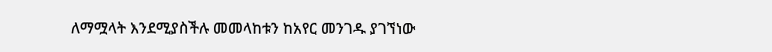ለማሟላት እንደሚያስችሉ መመላከቱን ከአየር መንገዱ ያገኘነው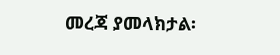መረጃ ያመላክታል፡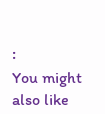፡
You might also like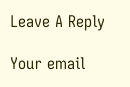Leave A Reply

Your email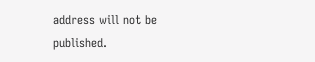address will not be published.